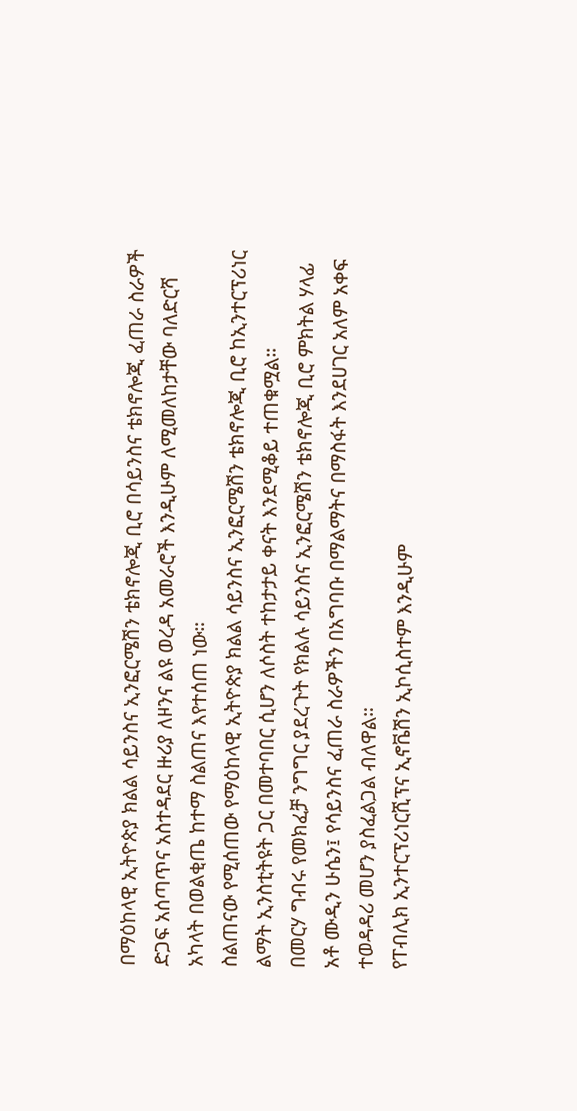በማዕከላዊ ኢትዮጵያ ክልል ሳይንስና ኢንፎርሜሽን ቴክኖሎጂ ቢሮ በሳይንስና ቴክኖሎጂ ፈጠራ ስራዎች ድጋፍ አሰጣጥና አስተዳደር ዙሪያ ለዞንና ልዩ ወረዳ አመራሮች እንዲሁም ለሚመለከታቸው ባለድርሻ አካላት በወልቂጤ ከተማ ስልጠና እየተሰጠ ነው።
ስልጠናው የሚሰጠው የማዕከላዊ ኢትዮጵያ ክልል ሳይንስና ኢንፎርሜሽን ቴክኖሎጂ ቢሮ ከኢንተርፕሪነር ልማት ኢንስቲትዩት ጋር በመተባበር ሲሆን ለሶስት ተከታታይ ቀናት እንደሚቆይ ተጠቁሟል።
በመርሃ ግብሩ የመክፈቻ ንግግር ያደረጉት የክልሉ ሳይንስና ኢንፎርሜሽን ቴክኖሎጂ ቢሮ ምክትል ሃላፊ አቶ ሙዲን ሁሴን፤ የሳይንስና ፈጠራ ስራዎችን በአግባቡ በማልማትና በማስፋት እንደሀገር አለም አቀፍ ተወዳዳሪ መሆን ያስፈልጋል ብለዋል።
የፐብሊክ ኢንተርፕሪነርሺፕና ኢኖቬሽን ኢኮሲስተም እንዲሁም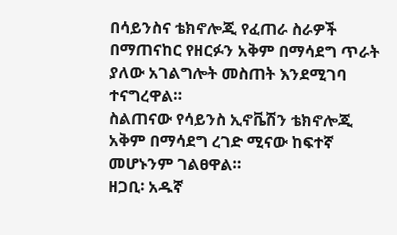በሳይንስና ቴክኖሎጂ የፈጠራ ስራዎች በማጠናከር የዘርፉን አቅም በማሳደግ ጥራት ያለው አገልግሎት መስጠት እንደሚገባ ተናግረዋል።
ስልጠናው የሳይንስ ኢኖቬሽን ቴክኖሎጂ አቅም በማሳደግ ረገድ ሚናው ከፍተኛ መሆኑንም ገልፀዋል።
ዘጋቢ፡ አዱኛ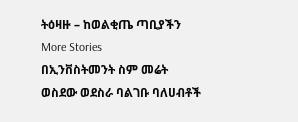ትዕዛዙ – ከወልቂጤ ጣቢያችን
More Stories
በኢንቨስትመንት ስም መሬት ወስደው ወደስራ ባልገቡ ባለሀብቶች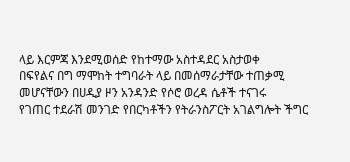ላይ እርምጃ እንደሚወሰድ የከተማው አስተዳደር አስታወቀ
በፍየልና በግ ማሞከት ተግባራት ላይ በመሰማራታቸው ተጠቃሚ መሆናቸውን በሀዲያ ዞን አንዳንድ የሶሮ ወረዳ ሴቶች ተናገሩ
የገጠር ተደራሽ መንገድ የበርካቶችን የትራንስፖርት አገልግሎት ችግር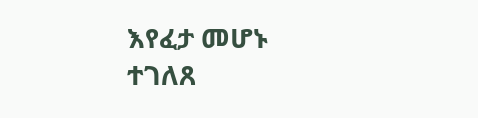እየፈታ መሆኑ ተገለጸ